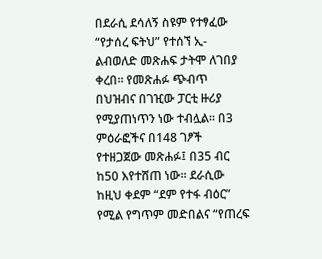በደራሲ ደሳለኝ ስዩም የተፃፈው “የታሰረ ፍትህ” የተሰኘ ኢ-ልብወለድ መጽሐፍ ታትሞ ለገበያ ቀረበ፡፡ የመጽሐፉ ጭብጥ በህዝብና በገዢው ፓርቲ ዙሪያ የሚያጠነጥን ነው ተብሏል፡፡ በ3 ምዕራፎችና በ148 ገፆች የተዘጋጀው መጽሐፉ፤ በ35 ብር ከ50 እየተሸጠ ነው፡፡ ደራሲው ከዚህ ቀደም “ደም የተፋ ብዕር” የሚል የግጥም መድበልና “የጠረፍ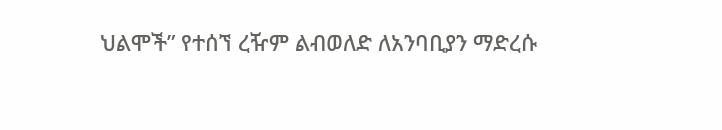ህልሞች” የተሰኘ ረዥም ልብወለድ ለአንባቢያን ማድረሱ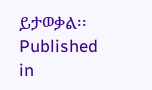ይታወቃል፡፡
Published in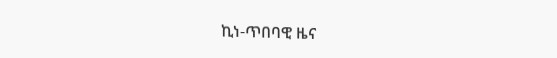ኪነ-ጥበባዊ ዜና